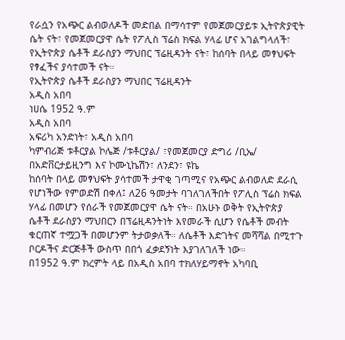የራሷን የአጭር ልብወለዶች መድበል በማሳተም የመጀመርያይቱ ኢትዮጵያዊት ሴት ናት፣ የመጀመርያዋ ሴት የፖሊስ ፕሬስ ክፍል ሃላፊ ሆና አገልግላለች፣ የኢትዮጵያ ሴቶች ደራስያን ማህበር ፕሬዚዳንት ናት፣ ከሰባት በላይ መፃህፍት የፃፈችና ያሳተመች ናት።
የኢትዮጵያ ሴቶች ደራስያን ማህበር ፕሬዚዳንት
አዲስ አበባ
ነሀሴ 1952 ዓ.ም
አዲስ አበባ
አፍሪካ አንድነት፣ አዲስ አበባ
ካምብሪጅ ቱቶርያል ኮሌጅ /ቱቶርያል/ ፣የመጀመርያ ድግሪ /ቢኤ/ በአድቨርታይዚንግ እና ኮሙኒኬሽን፣ ለንደን፣ ዩኬ
ከሰባት በላይ መፃህፍት ያሳተመች ታዋቂ ገጣሚና የአጭር ልብወለድ ደራሲ የሆነችው የምወድሽ በቀለ፤ ለ26 ዓመታት ባገለገለችበት የፖሊስ ፕሬስ ክፍል ሃላፊ በመሆን የሰራች የመጀመርያዋ ሴት ናት። በአሁኑ ወቅት የኢትዮጵያ ሴቶች ደራስያን ማህበርን በፕሬዚዳንትነት እየመራች ሲሆን የሴቶች መብት ቁርጠኛ ተሟጋች በመሆንም ትታወቃለች። ለሴቶች እድገትና መሻሻል በሚተጉ ቦርዶችና ድርጅቶች ውስጥ በበጎ ፈቃደኝነት እያገለገለች ነው።
በ1952 ዓ.ም ክረምት ላይ በአዲስ አበባ ተክለሃይማኖት አካባቢ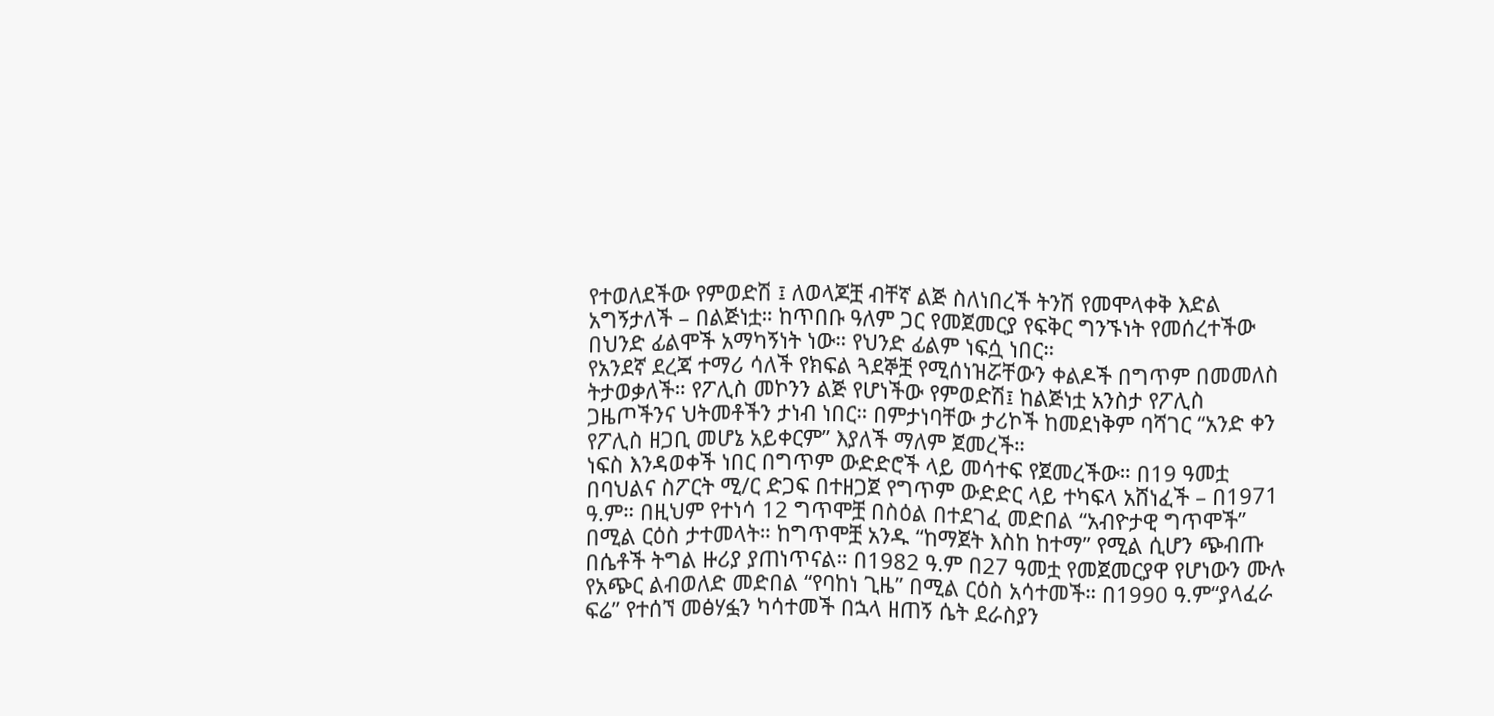የተወለደችው የምወድሽ ፤ ለወላጆቿ ብቸኛ ልጅ ስለነበረች ትንሽ የመሞላቀቅ እድል አግኝታለች – በልጅነቷ። ከጥበቡ ዓለም ጋር የመጀመርያ የፍቅር ግንኙነት የመሰረተችው በህንድ ፊልሞች አማካኝነት ነው። የህንድ ፊልም ነፍሷ ነበር።
የአንደኛ ደረጃ ተማሪ ሳለች የክፍል ጓደኞቿ የሚሰነዝሯቸውን ቀልዶች በግጥም በመመለስ ትታወቃለች። የፖሊስ መኮንን ልጅ የሆነችው የምወድሽ፤ ከልጅነቷ አንስታ የፖሊስ ጋዜጦችንና ህትመቶችን ታነብ ነበር። በምታነባቸው ታሪኮች ከመደነቅም ባሻገር “አንድ ቀን የፖሊስ ዘጋቢ መሆኔ አይቀርም” እያለች ማለም ጀመረች።
ነፍስ እንዳወቀች ነበር በግጥም ውድድሮች ላይ መሳተፍ የጀመረችው። በ19 ዓመቷ በባህልና ስፖርት ሚ/ር ድጋፍ በተዘጋጀ የግጥም ውድድር ላይ ተካፍላ አሸነፈች – በ1971 ዓ.ም። በዚህም የተነሳ 12 ግጥሞቿ በስዕል በተደገፈ መድበል “አብዮታዊ ግጥሞች” በሚል ርዕስ ታተመላት። ከግጥሞቿ አንዱ “ከማጀት እስከ ከተማ” የሚል ሲሆን ጭብጡ በሴቶች ትግል ዙሪያ ያጠነጥናል። በ1982 ዓ.ም በ27 ዓመቷ የመጀመርያዋ የሆነውን ሙሉ የአጭር ልብወለድ መድበል “የባከነ ጊዜ” በሚል ርዕስ አሳተመች። በ1990 ዓ.ም“ያላፈራ ፍሬ” የተሰኘ መፅሃፏን ካሳተመች በኋላ ዘጠኝ ሴት ደራስያን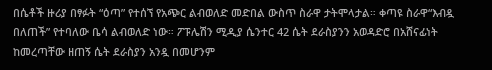በሴቶች ዙሪያ በፃፉት “ዕጣ” የተሰኘ የአጭር ልብወለድ መድበል ውስጥ ስራዋ ታትሞላታል። ቀጣዩ ስራዋ“እብዷ በለጠች” የተባለው ቤሳ ልብወለድ ነው። ፖፑሌሽን ሚዲያ ሴንተር 42 ሴት ደራስያንን አወዳድሮ በአሸናፊነት ከመረጣቸው ዘጠኝ ሴት ደራስያን አንዷ በመሆንም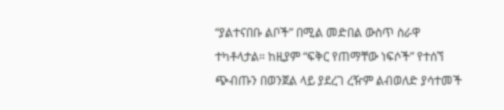“ያልተናበቡ ልቦች” በሚል መድበል ውስጥ ስራዋ ተካቶላታል። ከዚያም “ፍቅር የጠማቸው ነፍሶች” የተሰኘ ጭብጡን በወንጀል ላይ ያደረገ ረዥም ልብወለድ ያሳተመች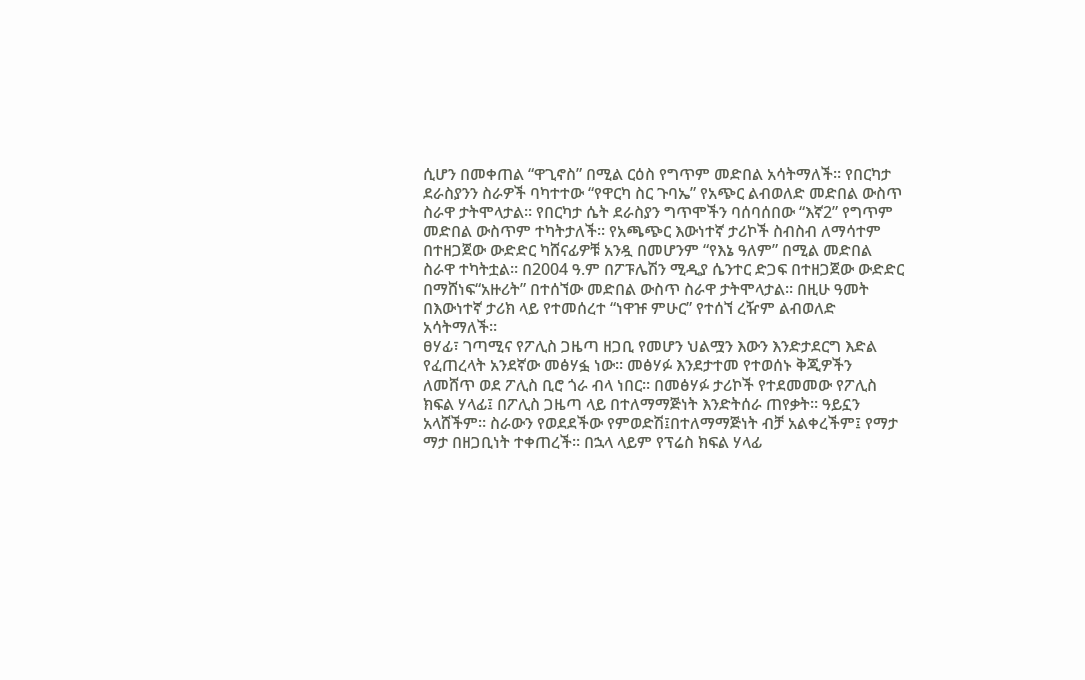ሲሆን በመቀጠል “ዋጊኖስ” በሚል ርዕስ የግጥም መድበል አሳትማለች። የበርካታ ደራስያንን ስራዎች ባካተተው “የዋርካ ስር ጉባኤ” የአጭር ልብወለድ መድበል ውስጥ ስራዋ ታትሞላታል። የበርካታ ሴት ደራስያን ግጥሞችን ባሰባሰበው “እኛ2” የግጥም መድበል ውስጥም ተካትታለች። የአጫጭር እውነተኛ ታሪኮች ስብስብ ለማሳተም በተዘጋጀው ውድድር ካሸናፊዎቹ አንዷ በመሆንም “የእኔ ዓለም” በሚል መድበል ስራዋ ተካትቷል። በ2004 ዓ.ም በፖፑሌሽን ሚዲያ ሴንተር ድጋፍ በተዘጋጀው ውድድር በማሸነፍ“አዙሪት” በተሰኘው መድበል ውስጥ ስራዋ ታትሞላታል። በዚሁ ዓመት በእውነተኛ ታሪክ ላይ የተመሰረተ “ነዋዡ ምሁር” የተሰኘ ረዥም ልብወለድ አሳትማለች።
ፀሃፊ፣ ገጣሚና የፖሊስ ጋዜጣ ዘጋቢ የመሆን ህልሟን እውን እንድታደርግ እድል የፈጠረላት አንደኛው መፅሃፏ ነው። መፅሃፉ እንደታተመ የተወሰኑ ቅጂዎችን ለመሸጥ ወደ ፖሊስ ቢሮ ጎራ ብላ ነበር። በመፅሃፉ ታሪኮች የተደመመው የፖሊስ ክፍል ሃላፊ፤ በፖሊስ ጋዜጣ ላይ በተለማማጅነት እንድትሰራ ጠየቃት። ዓይኗን አላሸችም። ስራውን የወደደችው የምወድሽ፤በተለማማጅነት ብቻ አልቀረችም፤ የማታ ማታ በዘጋቢነት ተቀጠረች። በኋላ ላይም የፕሬስ ክፍል ሃላፊ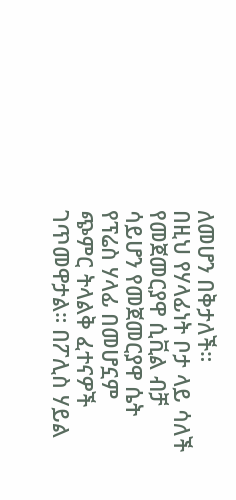ለመሆን በቅታለች።
በዚህ የሃላፊነት ቦታ ላይ ሳለች የመጀመርያዋ ሲቪል ብቻ ሳይሆን የመጀመርያዋ ሴት የፕሬስ ሃላፊ በመሆኗም ጭምር ትላልቅ ፈተናዎች ገጥመዋታል። በፖሊስ ሃይል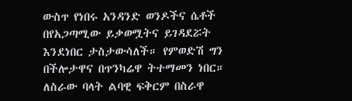ውስጥ የነበሩ አንዳንድ ወንዶችና ሴቶች በየአጋጣሚው ይቃወሟትና ይገዳደሯት እንደነበር ታስታውሳለች። የምወድሽ ግን በችሎታዋና በጥንካሬዋ ትተማመን ነበር። ለስራው ባላት ልባዊ ፍቅርም በስራዋ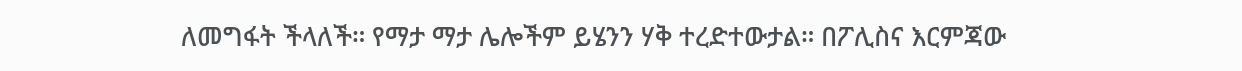ለመግፋት ችላለች። የማታ ማታ ሌሎችም ይሄንን ሃቅ ተረድተውታል። በፖሊስና እርምጃው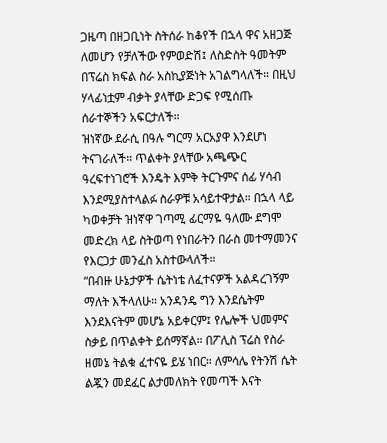ጋዜጣ በዘጋቢነት ስትሰራ ከቆየች በኋላ ዋና አዘጋጅ ለመሆን የቻለችው የምወድሽ፤ ለስድስት ዓመትም በፕሬስ ክፍል ስራ አስኪያጅነት አገልግላለች። በዚህ ሃላፊነቷም ብቃት ያላቸው ድጋፍ የሚሰጡ ሰራተኞችን አፍርታለች።
ዝነኛው ደራሲ በዓሉ ግርማ አርአያዋ እንደሆነ ትናገራለች። ጥልቀት ያላቸው አጫጭር ዓረፍተነገሮች እንዴት እምቅ ትርጉምና ሰፊ ሃሳብ እንደሚያስተላልፉ ስራዎቹ አሳይተዋታል። በኋላ ላይ ካወቀቻት ዝነኛዋ ገጣሚ ፊርማዬ ዓለሙ ደግሞ መድረክ ላይ ስትወጣ የነበራትን በራስ መተማመንና የእርጋታ መንፈስ አስተውላለች።
“በብዙ ሁኔታዎች ሴትነቴ ለፈተናዎች አልዳረገኝም ማለት እችላለሁ። አንዳንዴ ግን እንደሴትም እንደእናትም መሆኔ አይቀርም፤ የሌሎች ህመምና ስቃይ በጥልቀት ይሰማኛል። በፖሊስ ፕሬስ የስራ ዘመኔ ትልቁ ፈተናዬ ይሄ ነበር። ለምሳሌ የትንሽ ሴት ልጇን መደፈር ልታመለክት የመጣች እናት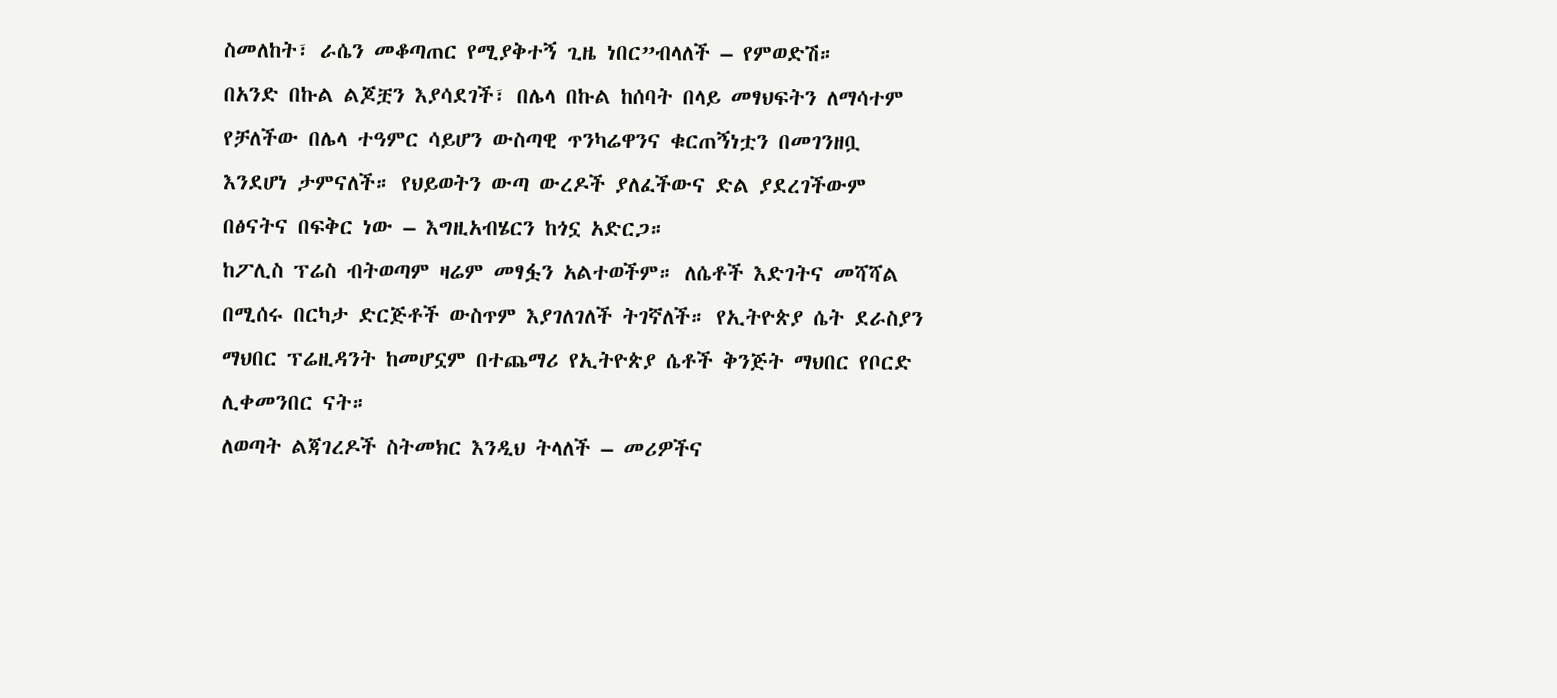ስመለከት፣ ራሴን መቆጣጠር የሚያቅተኝ ጊዜ ነበር”ብላለች – የምወድሽ።
በአንድ በኩል ልጆቿን እያሳደገች፣ በሌላ በኩል ከሰባት በላይ መፃህፍትን ለማሳተም የቻለችው በሌላ ተዓምር ሳይሆን ውስጣዊ ጥንካሬዋንና ቁርጠኝነቷን በመገንዘቧ እንደሆነ ታምናለች። የህይወትን ውጣ ውረዶች ያለፈችውና ድል ያደረገችውም በፅናትና በፍቅር ነው – እግዚአብሄርን ከጎኗ አድርጋ።
ከፖሊስ ፕሬስ ብትወጣም ዛሬም መፃፏን አልተወችም። ለሴቶች እድገትና መሻሻል በሚሰሩ በርካታ ድርጅቶች ውስጥም እያገለገለች ትገኛለች። የኢትዮጵያ ሴት ደራስያን ማህበር ፕሬዚዳንት ከመሆኗም በተጨማሪ የኢትዮጵያ ሴቶች ቅንጅት ማህበር የቦርድ ሊቀመንበር ናት።
ለወጣት ልጃገረዶች ስትመክር እንዲህ ትላለች – መሪዎችና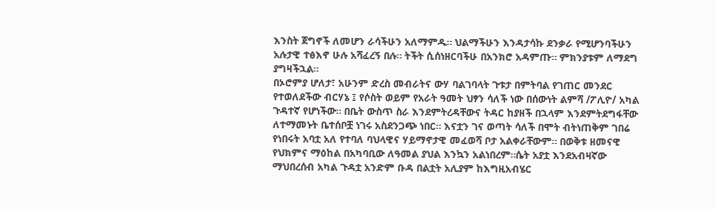እንስት ጀግኖች ለመሆን ራሳችሁን አለማምዱ። ህልማችሁን እንዳታሳኩ ደንቃራ የሚሆንባችሁን አሉታዊ ተፅእኖ ሁሉ አሻፈረኝ በሉ። ትችት ሲሰነዘርባችሁ በአንክሮ አዳምጡ። ምክንያቱም ለማደግ ያግዛችኋል።
በኦሮምያ ሆለታ፣ አሁንም ድረስ መብራትና ውሃ ባልገባላት ጉቱታ በምትባል የገጠር መንደር የተወለደችው ብርሃኔ ፤ የሶስት ወይም የአራት ዓመት ህፃን ሳለች ነው በሰውነት ልምሻ /ፖሊዮ/ አካል ጉዳተኛ የሆነችው። በቤት ውስጥ ስራ እንደምትረዳቸውና ትዳር ከያዘች በኋላም እንደምትደግፋቸው ለተማመኑት ቤተሰቦቿ ነገሩ አስደንጋጭ ነበር። እናቷን ገና ወጣት ሳለች በሞት ብትነጠቅም ገበሬ የነበሩት አባቷ አለ የተባለ ባህላዊና ሃይማኖታዊ መፈወሻ ቦታ አልቀራቸውም። በወቅቱ ዘመናዊ የህክምና ማዕከል በአካባቢው ለዓመል ያህል እንኳን አልነበረም።ሴት አያቷ እንደአብዛኛው ማህበረሰብ አካል ጉዳቷ አንድም ቡዳ በልቷት አሊያም ከእግዚአብሄር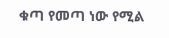ቁጣ የመጣ ነው የሚል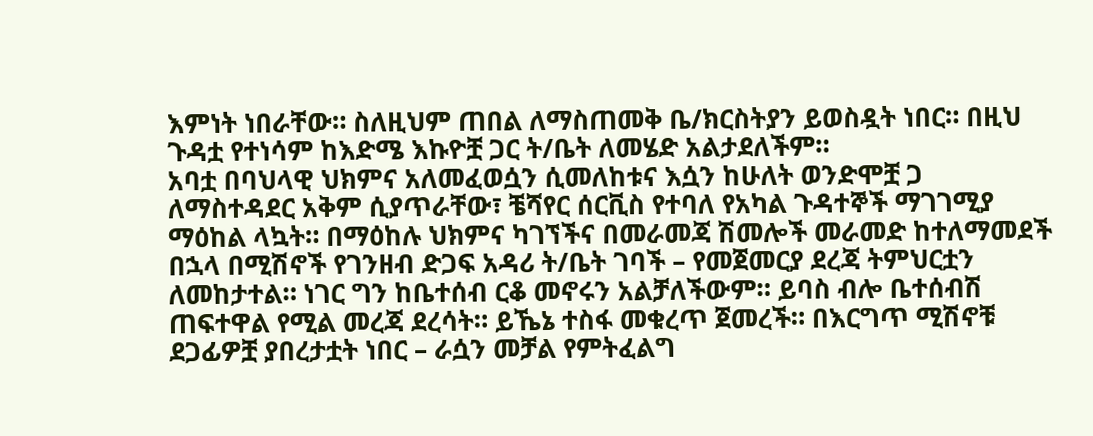እምነት ነበራቸው። ስለዚህም ጠበል ለማስጠመቅ ቤ/ክርስትያን ይወስዷት ነበር። በዚህ ጉዳቷ የተነሳም ከእድሜ እኩዮቿ ጋር ት/ቤት ለመሄድ አልታደለችም።
አባቷ በባህላዊ ህክምና አለመፈወሷን ሲመለከቱና እሷን ከሁለት ወንድሞቿ ጋ ለማስተዳደር አቅም ሲያጥራቸው፣ ቼሻየር ሰርቪስ የተባለ የአካል ጉዳተኞች ማገገሚያ ማዕከል ላኳት። በማዕከሉ ህክምና ካገኘችና በመራመጃ ሽመሎች መራመድ ከተለማመደች በኋላ በሚሽኖች የገንዘብ ድጋፍ አዳሪ ት/ቤት ገባች – የመጀመርያ ደረጃ ትምህርቷን ለመከታተል። ነገር ግን ከቤተሰብ ርቆ መኖሩን አልቻለችውም። ይባስ ብሎ ቤተሰብሽ ጠፍተዋል የሚል መረጃ ደረሳት። ይኼኔ ተስፋ መቁረጥ ጀመረች። በእርግጥ ሚሽኖቹ ደጋፊዎቿ ያበረታቷት ነበር – ራሷን መቻል የምትፈልግ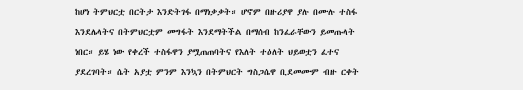ከሆነ ትምህርቷ በርትታ እንድትገፋ በማነቃቃት። ሆኖም በዙሪያዋ ያሉ በሙሉ ተስፋ እንደሌላትና በትምህርቷም መግፋት እንደማትችል በማሰብ ከንፈራቸውን ይመጡላት ነበር። ይሄ ነው የቀረች ተስፋዋን ያሟጠጠባትና የእለት ተዕለት ህይወቷን ፈተና ያደረገባት። ሴት አያቷ ምንም እንኳን በትምህርት ግስጋሴዋ ቢደመሙም ብዙ ርቀት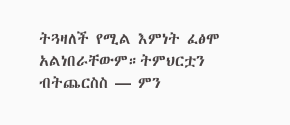ትጓዛለች የሚል እምነት ፈፅሞ አልነበራቸውም።ትምህርቷን ብትጨርስስ — ምን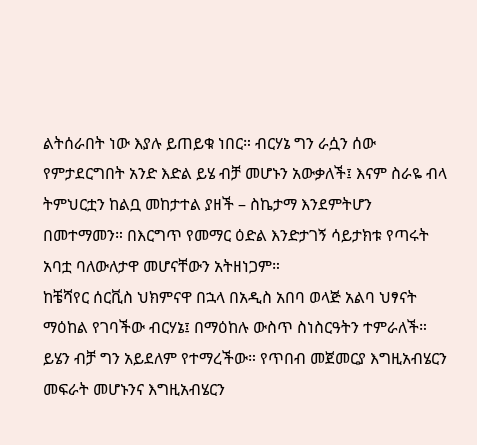ልትሰራበት ነው እያሉ ይጠይቁ ነበር። ብርሃኔ ግን ራሷን ሰው የምታደርግበት አንድ እድል ይሄ ብቻ መሆኑን አውቃለች፤ እናም ስራዬ ብላ ትምህርቷን ከልቧ መከታተል ያዘች – ስኬታማ እንደምትሆን በመተማመን። በእርግጥ የመማር ዕድል እንድታገኝ ሳይታክቱ የጣሩት አባቷ ባለውለታዋ መሆናቸውን አትዘነጋም።
ከቼሻየር ሰርቪስ ህክምናዋ በኋላ በአዲስ አበባ ወላጅ አልባ ህፃናት ማዕከል የገባችው ብርሃኔ፤ በማዕከሉ ውስጥ ስነስርዓትን ተምራለች። ይሄን ብቻ ግን አይደለም የተማረችው። የጥበብ መጀመርያ እግዚአብሄርን መፍራት መሆኑንና እግዚአብሄርን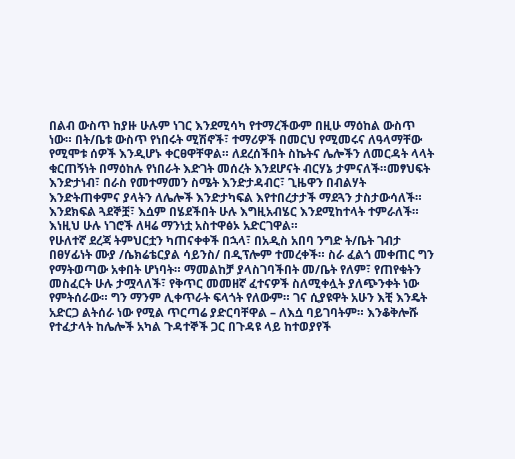በልብ ውስጥ ከያዙ ሁሉም ነገር እንደሚሳካ የተማረችውም በዚሁ ማዕከል ውስጥ ነው። በት/ቤቱ ውስጥ የነበሩት ሚሽኖች፣ ተማሪዎች በመርህ የሚመሩና ለዓላማቸው የሚሞቱ ሰዎች እንዲሆኑ ቀርፀዋቸዋል። ለደረሰችበት ስኬትና ሌሎችን ለመርዳት ላላት ቁርጠኝነት በማዕከሉ የነበራት እድገት መሰረት እንደሆናት ብርሃኔ ታምናለች።መፃህፍት እንድታነብ፣ በራስ የመተማመን ስሜት እንድታዳብር፣ ጊዜዋን በብልሃት እንድትጠቀምና ያላትን ለሌሎች እንድታካፍል እየተበረታታች ማደጓን ታስታውሳለች። እንደክፍል ጓደኞቿ፣ እሷም በሄደችበት ሁሉ እግዚአብሄር እንደሚከተላት ተምራለች። እነዚህ ሁሉ ነገሮች ለዛሬ ማንነቷ አስተዋፅኦ አድርገዋል።
የሁለተኛ ደረጃ ትምህርቷን ካጠናቀቀች በኋላ፣ በአዲስ አበባ ንግድ ት/ቤት ገብታ በፀሃፊነት ሙያ /ሴክሬቴርያል ሳይንስ/ በዲፕሎም ተመረቀች። ስራ ፈልጎ መቀጠር ግን የማትወጣው አቀበት ሆነባት። ማመልከቻ ያላስገባችበት መ/ቤት የለም፣ የጠየቁትን መስፈርት ሁሉ ታሟላለች፣ የቅጥር መመዘኛ ፈተናዎች ስለሚቀሏት ያለጭንቀት ነው የምትሰራው። ግን ማንም ሊቀጥራት ፍላጎት የለውም። ገና ሲያዩዋት አሁን እቺ እንዴት አድርጋ ልትሰራ ነው የሚል ጥርጣሬ ያድርባቸዋል – ለእሷ ባይገባትም። እንቆቅሎሹ የተፈታላት ከሌሎች አካል ጉዳተኞች ጋር በጉዳዩ ላይ ከተወያየች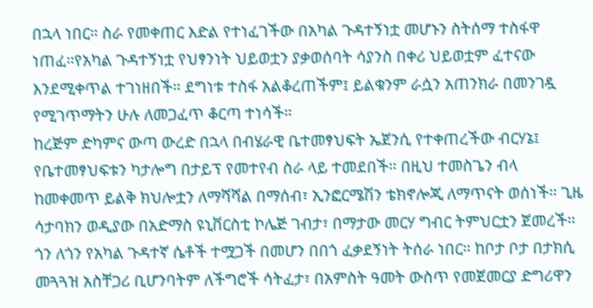በኋላ ነበር። ስራ የመቀጠር እድል የተነፈገችው በአካል ጉዳተኝነቷ መሆኑን ስትሰማ ተስፋዋ ነጠፈ።የአካል ጉዳተኝነቷ የህፃንነት ህይወቷን ያቃወሰባት ሳያንስ በቀሪ ህይወቷም ፈተናው እንደሚቀጥል ተገነዘበች። ደግነቱ ተስፋ አልቆረጠችም፤ ይልቁንም ራሷን አጠንክራ በመንገዷ የሚገጥማትን ሁሉ ለመጋፈጥ ቆርጣ ተነሳች።
ከረጅም ድካምና ውጣ ውረድ በኋላ በብሄራዊ ቤተመፃህፍት ኤጀንሲ የተቀጠረችው ብርሃኔ፤ የቤተመፃህፍቱን ካታሎግ በታይፕ የመተየብ ስራ ላይ ተመደበች። በዚህ ተመስጌን ብላ ከመቀመጥ ይልቅ ክህሎቷን ለማሻሻል በማሰብ፣ ኢንፎርሜሽን ቴክኖሎጂ ለማጥናት ወሰነች። ጊዜ ሳታባክን ወዲያው በአድማስ ዩኒቨርስቲ ኮሌጅ ገብታ፣ በማታው መርሃ ግብር ትምህርቷን ጀመረች። ጎን ለጎን የአካል ጉዳተኛ ሴቶች ተሟጋች በመሆን በበጎ ፈቃደኝነት ትሰራ ነበር። ከቦታ ቦታ በታክሲ መጓጓዝ አስቸጋሪ ቢሆንባትም ለችግሮች ሳትፈታ፣ በአምስት ዓመት ውስጥ የመጀመርያ ድግሪዋን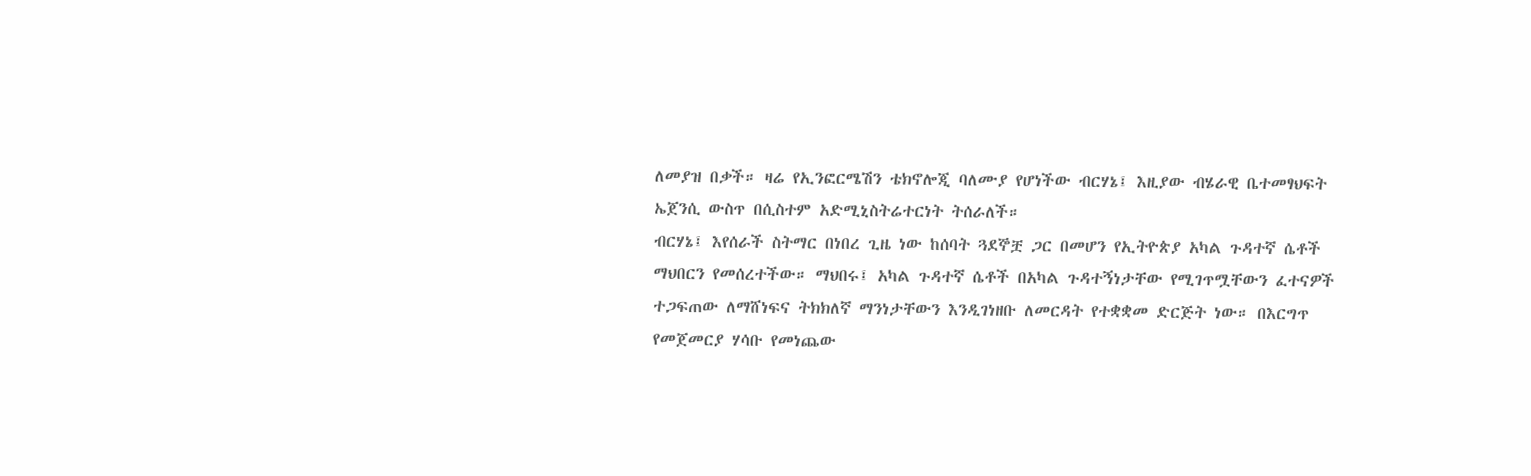ለመያዝ በቃች። ዛሬ የኢንፎርሜሽን ቴክኖሎጂ ባለሙያ የሆነችው ብርሃኔ፤ እዚያው ብሄራዊ ቤተመፃህፍት ኤጀንሲ ውስጥ በሲስተም አድሚኒስትሬተርነት ትሰራለች።
ብርሃኔ፤ እየሰራች ስትማር በነበረ ጊዜ ነው ከሰባት ጓደኞቿ ጋር በመሆን የኢትዮጵያ አካል ጉዳተኛ ሴቶች ማህበርን የመሰረተችው። ማህበሩ፤ አካል ጉዳተኛ ሴቶች በአካል ጉዳተኝነታቸው የሚገጥሟቸውን ፈተናዎች ተጋፍጠው ለማሸነፍና ትክክለኛ ማንነታቸውን እንዲገነዘቡ ለመርዳት የተቋቋመ ድርጅት ነው። በእርግጥ የመጀመርያ ሃሳቡ የመነጨው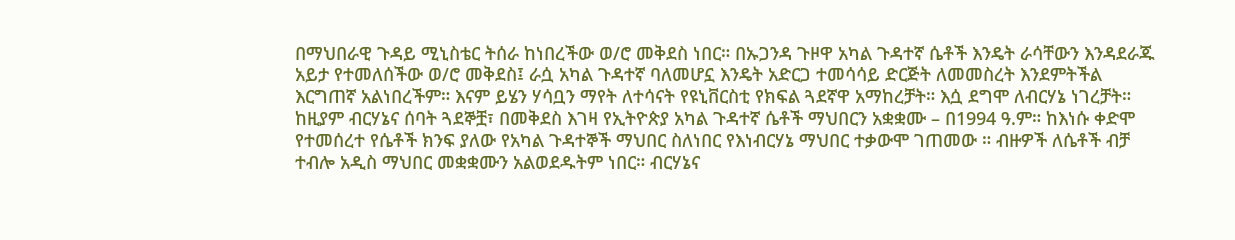በማህበራዊ ጉዳይ ሚኒስቴር ትሰራ ከነበረችው ወ/ሮ መቅደስ ነበር። በኡጋንዳ ጉዞዋ አካል ጉዳተኛ ሴቶች እንዴት ራሳቸውን እንዳደራጁ አይታ የተመለሰችው ወ/ሮ መቅደስ፤ ራሷ አካል ጉዳተኛ ባለመሆኗ እንዴት አድርጋ ተመሳሳይ ድርጅት ለመመስረት እንደምትችል እርግጠኛ አልነበረችም። እናም ይሄን ሃሳቧን ማየት ለተሳናት የዩኒቨርስቲ የክፍል ጓደኛዋ አማከረቻት። እሷ ደግሞ ለብርሃኔ ነገረቻት። ከዚያም ብርሃኔና ሰባት ጓደኞቿ፣ በመቅደስ እገዛ የኢትዮጵያ አካል ጉዳተኛ ሴቶች ማህበርን አቋቋሙ – በ1994 ዓ.ም። ከእነሱ ቀድሞ የተመሰረተ የሴቶች ክንፍ ያለው የአካል ጉዳተኞች ማህበር ስለነበር የእነብርሃኔ ማህበር ተቃውሞ ገጠመው ። ብዙዎች ለሴቶች ብቻ ተብሎ አዲስ ማህበር መቋቋሙን አልወደዱትም ነበር። ብርሃኔና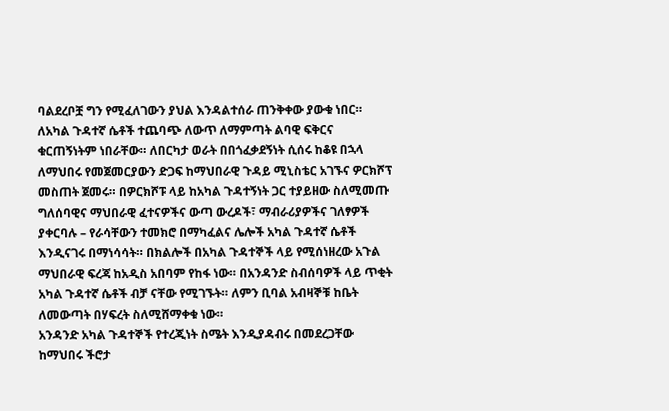ባልደረቦቿ ግን የሚፈለገውን ያህል እንዳልተሰራ ጠንቅቀው ያውቁ ነበር። ለአካል ጉዳተኛ ሴቶች ተጨባጭ ለውጥ ለማምጣት ልባዊ ፍቅርና ቁርጠኝነትም ነበራቸው። ለበርካታ ወራት በበጎፈቃደኝነት ሲሰሩ ከቆዩ በኋላ ለማህበሩ የመጀመርያውን ድጋፍ ከማህበራዊ ጉዳይ ሚኒስቴር አገኙና ዎርክሾፕ መስጠት ጀመሩ። በዎርክሾፑ ላይ ከአካል ጉዳተኝነት ጋር ተያይዘው ስለሚመጡ ግለሰባዊና ማህበራዊ ፈተናዎችና ውጣ ውረዶች፣ ማብራሪያዎችና ገለፃዎች ያቀርባሉ – የራሳቸውን ተመክሮ በማካፈልና ሌሎች አካል ጉዳተኛ ሴቶች እንዲናገሩ በማነሳሳት። በክልሎች በአካል ጉዳተኞች ላይ የሚሰነዘረው አጉል ማህበራዊ ፍረጃ ከአዲስ አበባም የከፋ ነው። በአንዳንድ ስብሰባዎች ላይ ጥቂት አካል ጉዳተኛ ሴቶች ብቻ ናቸው የሚገኙት። ለምን ቢባል አብዛኞቹ ከቤት ለመውጣት በሃፍረት ስለሚሸማቀቁ ነው።
አንዳንድ አካል ጉዳተኞች የተረጂነት ስሜት እንዲያዳብሩ በመደረጋቸው ከማህበሩ ችሮታ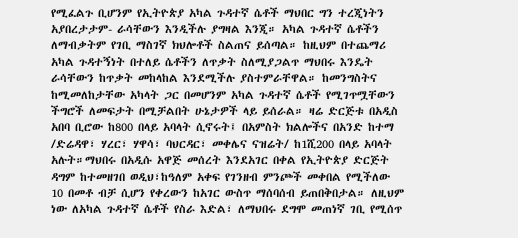የሚፈልጉ ቢሆንም የኢትዮጵያ አካል ጉዳተኛ ሴቶች ማህበር ግን ተረጂነትን አያበረታታም- ራሳቸውን እንዲችሉ ያግዛል እንጂ። አካል ጉዳተኛ ሴቶችን ለማብቃትም የገቢ ማስገኛ ክህሎቶች ስልጠና ይሰጣል። ከዚህም በተጨማሪ አካል ጉዳተኝነት በተለይ ሴቶችን ለጥቃት ስለሚያጋልጥ ማህበሩ እንዴት ራሳቸውን ከጥቃት መከላከል እንደሚችሉ ያስተምራቸዋል። ከመንግስትና ከሚመለከታቸው አካላት ጋር በመሆንም አካል ጉዳተኛ ሴቶች የሚገጥሟቸውን ችግሮች ለመፍታት በሚቻልበት ሁኔታዎች ላይ ይሰራል። ዛሬ ድርጅቱ በአዲስ አበባ ቢሮው ከ800 በላይ አባላት ሲኖሩት፤ በአምስት ክልሎችና በአንድ ከተማ /ድሬዳዋ፣ ሃረር፣ ሃዋሳ፣ ባህርዳር፣ መቀሌና ናዝሬት/ ከ1ሺ200 በላይ አባላት አሉት።ማህበሩ በአዲሱ አዋጅ መሰረት እንደአገር በቀል የኢትዮጵያ ድርጅት ዳግም ከተመዘገበ ወዲህ፣ከዓለም አቀፍ የገንዘብ ምንጮች መቀበል የሚችለው 10 በመቶ ብቻ ሲሆን የቀረውን ከአገር ውስጥ ማሰባሰብ ይጠበቅበታል። ለዚህም ነው ለአካል ጉዳተኛ ሴቶች የስራ እድል፣ ለማህበሩ ደግሞ መጠነኛ ገቢ የሚሰጥ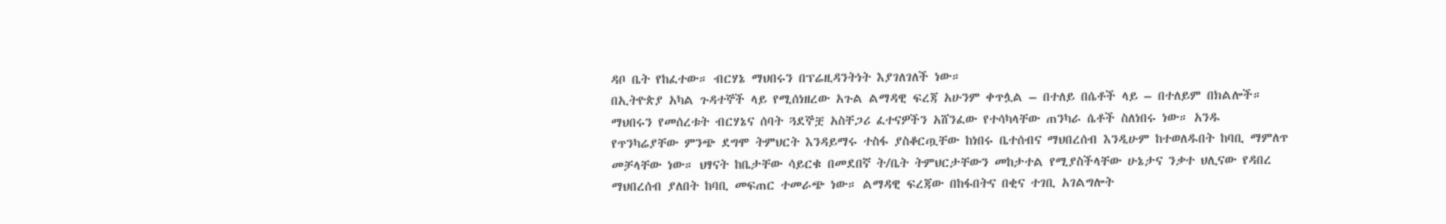ዳቦ ቤት የከፈተው። ብርሃኔ ማህበሩን በፕሬዚዳንትነት እያገለገለች ነው።
በኢትዮጵያ አካል ጉዳተኞች ላይ የሚሰነዘረው አጉል ልማዳዊ ፍረጃ አሁንም ቀጥሏል – በተለይ በሴቶች ላይ – በተለይም በክልሎች። ማህበሩን የመሰረቱት ብርሃኔና ሰባት ጓደኞቿ አስቸጋሪ ፈተናዎችን አሸንፈው የተሳካላቸው ጠንካራ ሴቶች ስለነበሩ ነው። አንዱ የጥንካሬያቸው ምንጭ ደግሞ ትምህርት እንዳይማሩ ተስፋ ያስቆርጧቸው ከነበሩ ቤተሰብና ማህበረሰብ እንዲሁም ከተወለዱበት ከባቢ ማምለጥ መቻላቸው ነው። ህፃናት ከቤታቸው ሳይርቁ በመደበኛ ት/ቤት ትምህርታቸውን መከታተል የሚያስችላቸው ሁኔታና ንቃተ ህሊናው የዳበረ ማህበረሰብ ያለበት ከባቢ መፍጠር ተመራጭ ነው። ልማዳዊ ፍረጃው በከፋበትና በቂና ተገቢ አገልግሎት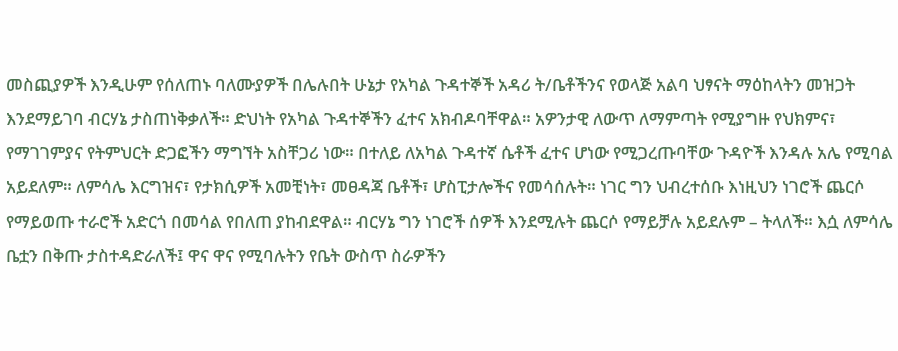መስጪያዎች እንዲሁም የሰለጠኑ ባለሙያዎች በሌሉበት ሁኔታ የአካል ጉዳተኞች አዳሪ ት/ቤቶችንና የወላጅ አልባ ህፃናት ማዕከላትን መዝጋት እንደማይገባ ብርሃኔ ታስጠነቅቃለች። ድህነት የአካል ጉዳተኞችን ፈተና አክብዶባቸዋል። አዎንታዊ ለውጥ ለማምጣት የሚያግዙ የህክምና፣ የማገገምያና የትምህርት ድጋፎችን ማግኘት አስቸጋሪ ነው። በተለይ ለአካል ጉዳተኛ ሴቶች ፈተና ሆነው የሚጋረጡባቸው ጉዳዮች እንዳሉ አሌ የሚባል አይደለም። ለምሳሌ እርግዝና፣ የታክሲዎች አመቺነት፣ መፀዳጃ ቤቶች፣ ሆስፒታሎችና የመሳሰሉት። ነገር ግን ህብረተሰቡ እነዚህን ነገሮች ጨርሶ የማይወጡ ተራሮች አድርጎ በመሳል የበለጠ ያከብደዋል። ብርሃኔ ግን ነገሮች ሰዎች እንደሚሉት ጨርሶ የማይቻሉ አይደሉም – ትላለች። እሷ ለምሳሌ ቤቷን በቅጡ ታስተዳድራለች፤ ዋና ዋና የሚባሉትን የቤት ውስጥ ስራዎችን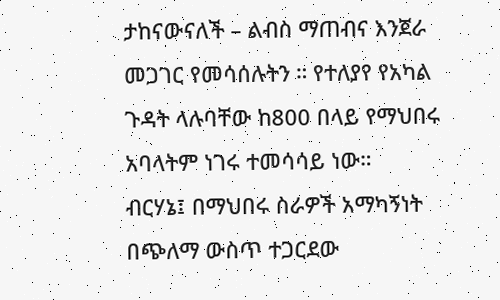ታከናውናለች – ልብስ ማጠብና እንጀራ መጋገር የመሳሰሉትን ። የተለያየ የአካል ጉዳት ላሉባቸው ከ800 በላይ የማህበሩ አባላትም ነገሩ ተመሳሳይ ነው።
ብርሃኔ፤ በማህበሩ ስራዎች አማካኝነት በጭለማ ውስጥ ተጋርደው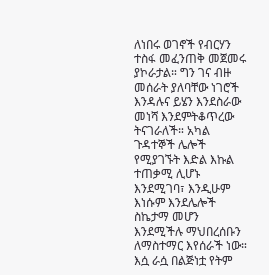ለነበሩ ወገኖች የብርሃን ተስፋ መፈንጠቅ መጀመሩ ያኮራታል። ግን ገና ብዙ መሰራት ያለባቸው ነገሮች እንዳሉና ይሄን እንደስራው መነሻ እንደምትቆጥረው ትናገራለች። አካል ጉዳተኞች ሌሎች የሚያገኙት እድል እኩል ተጠቃሚ ሊሆኑ እንደሚገባ፣ እንዲሁም እነሱም እንደሌሎች ስኬታማ መሆን እንደሚችሉ ማህበረሰቡን ለማስተማር እየሰራች ነው። እሷ ራሷ በልጅነቷ የትም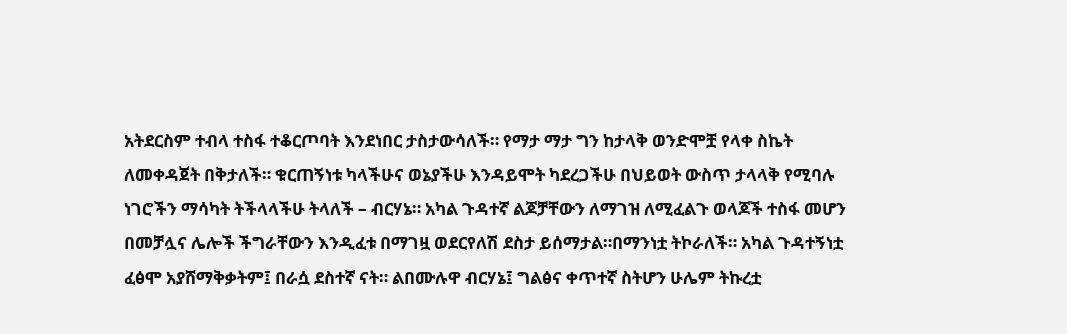አትደርስም ተብላ ተስፋ ተቆርጦባት እንደነበር ታስታውሳለች። የማታ ማታ ግን ከታላቅ ወንድሞቿ የላቀ ስኬት ለመቀዳጀት በቅታለች። ቁርጠኝነቱ ካላችሁና ወኔያችሁ እንዳይሞት ካደረጋችሁ በህይወት ውስጥ ታላላቅ የሚባሉ ነገሮችን ማሳካት ትችላላችሁ ትላለች – ብርሃኔ። አካል ጉዳተኛ ልጆቻቸውን ለማገዝ ለሚፈልጉ ወላጆች ተስፋ መሆን በመቻሏና ሌሎች ችግራቸውን እንዲፈቱ በማገዟ ወደርየለሽ ደስታ ይሰማታል።በማንነቷ ትኮራለች። አካል ጉዳተኝነቷ ፈፅሞ አያሸማቅቃትም፤ በራሷ ደስተኛ ናት። ልበሙሉዋ ብርሃኔ፤ ግልፅና ቀጥተኛ ስትሆን ሁሌም ትኩረቷ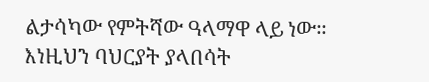ልታሳካው የምትሻው ዓላማዋ ላይ ነው። እነዚህን ባህርያት ያላበሳት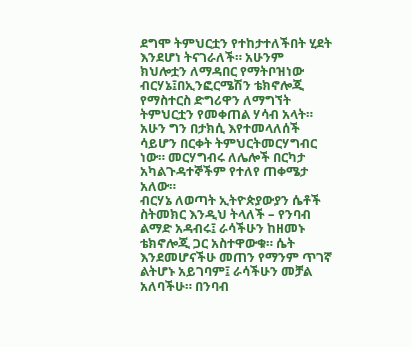ደግሞ ትምህርቷን የተከታተለችበት ሂደት እንደሆነ ትናገራለች። አሁንም ክህሎቷን ለማዳበር የማትቦዝነው ብርሃኔ፤በኢንፎርሜሽን ቴክኖሎጂ የማስተርስ ድግሪዋን ለማግኘት ትምህርቷን የመቀጠል ሃሳብ አላት። አሁን ግን በታክሲ እየተመላለሰች ሳይሆን በርቀት ትምህርትመርሃግብር ነው። መርሃግብሩ ለሌሎች በርካታ አካልጉዳተኞችም የተለየ ጠቀሜታ አለው።
ብርሃኔ ለወጣት ኢትዮጵያውያን ሴቶች ስትመክር እንዲህ ትላለች – የንባብ ልማድ አዳብሩ፤ ራሳችሁን ከዘመኑ ቴክኖሎጂ ጋር አስተዋውቁ። ሴት እንደመሆናችሁ መጠን የማንም ጥገኛ ልትሆኑ አይገባም፤ ራሳችሁን መቻል አለባችሁ። በንባብ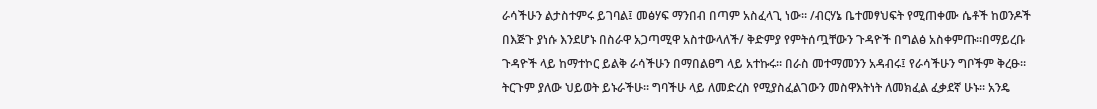ራሳችሁን ልታስተምሩ ይገባል፤ መፅሃፍ ማንበብ በጣም አስፈላጊ ነው። /ብርሃኔ ቤተመፃህፍት የሚጠቀሙ ሴቶች ከወንዶች በእጅጉ ያነሱ እንደሆኑ በስራዋ አጋጣሚዋ አስተውላለች/ ቅድምያ የምትሰጧቸውን ጉዳዮች በግልፅ አስቀምጡ።በማይረቡ ጉዳዮች ላይ ከማተኮር ይልቅ ራሳችሁን በማበልፀግ ላይ አተኩሩ። በራስ መተማመንን አዳብሩ፤ የራሳችሁን ግቦችም ቅረፁ። ትርጉም ያለው ህይወት ይኑራችሁ። ግባችሁ ላይ ለመድረስ የሚያስፈልገውን መስዋእትነት ለመክፈል ፈቃደኛ ሁኑ። አንዴ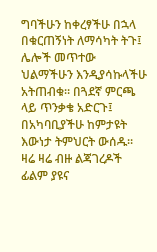ግባችሁን ከቀረፃችሁ በኋላ በቁርጠኝነት ለማሳካት ትጉ፤ ሌሎች መጥተው ህልማችሁን እንዲያሳኩላችሁ አትጠብቁ። በጓደኛ ምርጫ ላይ ጥንቃቄ አድርጉ፤ በአካባቢያችሁ ከምታዩት እውነታ ትምህርት ውሰዱ። ዛሬ ዛሬ ብዙ ልጃገረዶች ፊልም ያዩና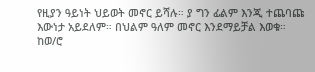የዚያን ዓይነት ህይወት መኖር ይሻሉ። ያ ግን ፊልም እንጂ ተጨባጩ እውነታ አይደለም። በህልም ዓለም መኖር እንደማይቻል እወቁ።
ከወ/ሮ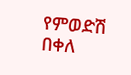የምወድሽ በቀለ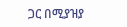ጋር በሚያዝያ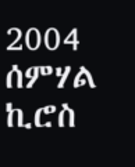2004
ሰምሃል ኪሮስ